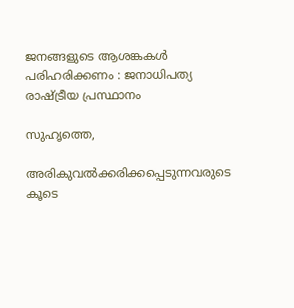ജനങ്ങളുടെ ആശങ്കകള്‍ പരിഹരിക്കണം : ജനാധിപത്യ രാഷ്ട്രീയ പ്രസ്ഥാനം

സുഹൃത്തെ,

അരികുവല്‍ക്കരിക്കപ്പെടുന്നവരുടെ കൂടെ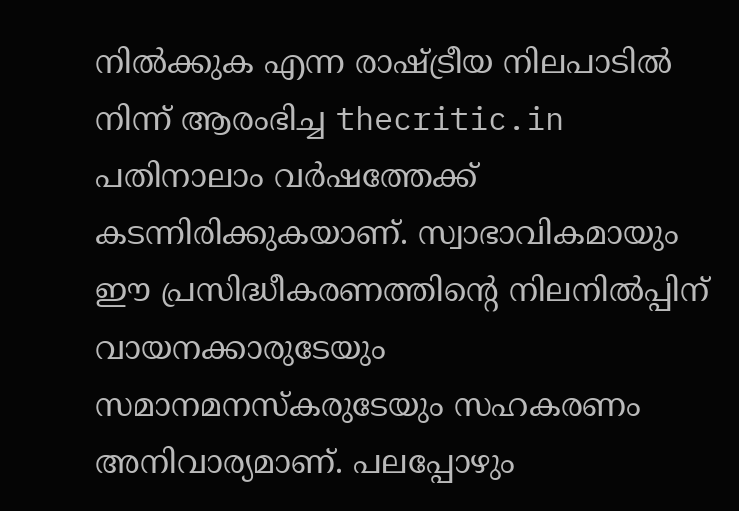നില്‍ക്കുക എന്ന രാഷ്ട്രീയ നിലപാടില്‍ നിന്ന് ആരംഭിച്ച thecritic.in പതിനാലാം വര്‍ഷത്തേക്ക് കടന്നിരിക്കുകയാണ്. സ്വാഭാവികമായും ഈ പ്രസിദ്ധീകരണത്തിന്റെ നിലനില്‍പ്പിന് വായനക്കാരുടേയും സമാനമനസ്‌കരുടേയും സഹകരണം അനിവാര്യമാണ്. പലപ്പോഴും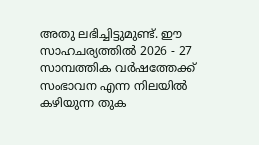അതു ലഭിച്ചിട്ടുമുണ്ട്. ഈ സാഹചര്യത്തില്‍ 2026 - 27 സാമ്പത്തിക വര്‍ഷത്തേക്ക് സംഭാവന എന്ന നിലയില്‍ കഴിയുന്ന തുക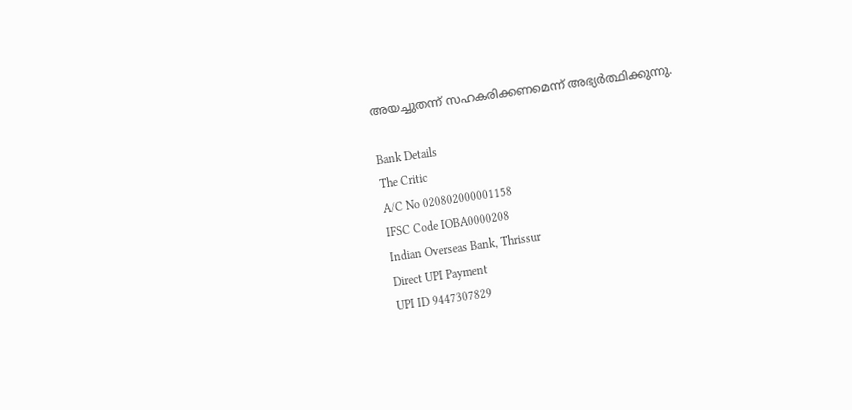അയച്ചുതന്ന് സഹകരിക്കണമെന്ന് അഭ്യര്‍ത്ഥിക്കുന്നു.

Bank Details
The Critic
A/C No 020802000001158
IFSC Code IOBA0000208
Indian Overseas Bank, Thrissur
Direct UPI Payment
UPI ID 9447307829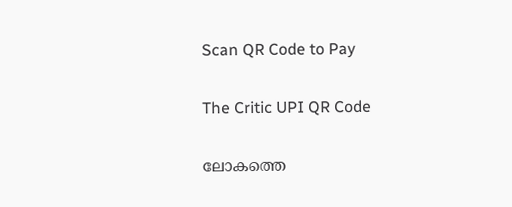Scan QR Code to Pay

The Critic UPI QR Code

ലോകത്തെ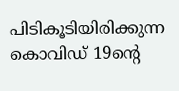പിടികൂടിയിരിക്കുന്ന കൊവിഡ് 19ന്റെ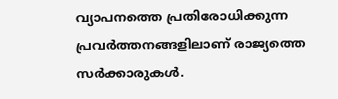വ്യാപനത്തെ പ്രതിരോധിക്കുന്ന പ്രവര്‍ത്തനങ്ങളിലാണ് രാജ്യത്തെ സര്‍ക്കാരുകള്‍.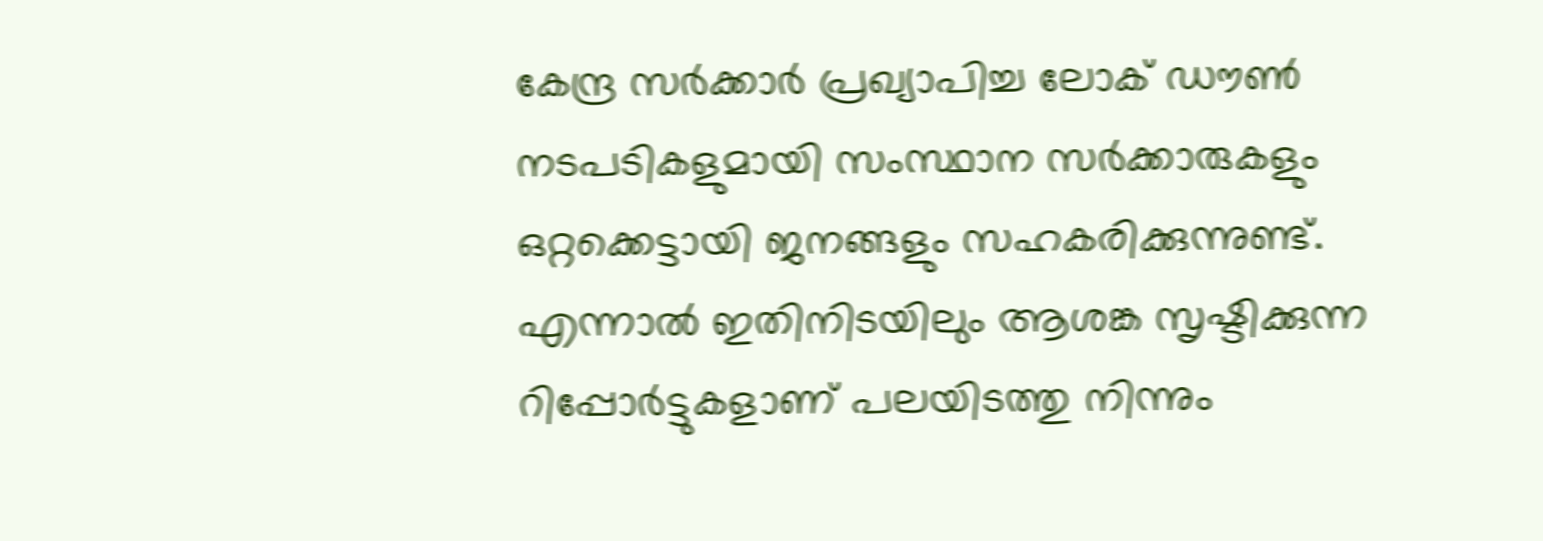കേന്ദ്ര സര്‍ക്കാര്‍ പ്രഖ്യാപിച്ച ലോക് ഡൗണ്‍ നടപടികളുമായി സംസ്ഥാന സര്‍ക്കാരുകളും ഒറ്റക്കെട്ടായി ജനങ്ങളും സഹകരിക്കുന്നുണ്ട്. എന്നാല്‍ ഇതിനിടയിലും ആശങ്ക സൃഷ്ടിക്കുന്ന റിപ്പോര്‍ട്ടുകളാണ് പലയിടത്തു നിന്നും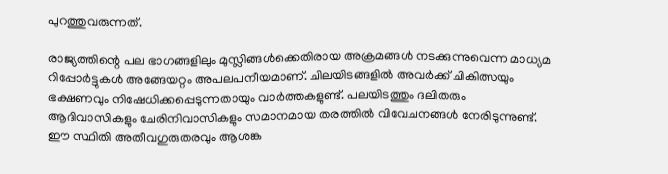പുറത്തുവരുന്നത്.

രാജ്യത്തിന്റെ പല ഭാഗങ്ങളിലും മുസ്ലിങ്ങള്‍ക്കെതിരായ അക്രമങ്ങള്‍ നടക്കുന്നുവെന്ന മാധ്യമ റിപ്പോര്‍ട്ടുകള്‍ അങ്ങേയറ്റം അപലപനീയമാണ്. ചിലയിടങ്ങളില്‍ അവര്‍ക്ക് ചികിത്സയും ഭക്ഷണവും നിഷേധിക്കപ്പെടുന്നതായും വാര്‍ത്തകളുണ്ട്. പലയിടത്തും ദലിതരും ആദിവാസികളും ചേരിനിവാസികളും സമാനമായ തരത്തില്‍ വിവേചനങ്ങള്‍ നേരിടുന്നുണ്ട്. ഈ സ്ഥിതി അതീവഗുരുതരവും ആശങ്ക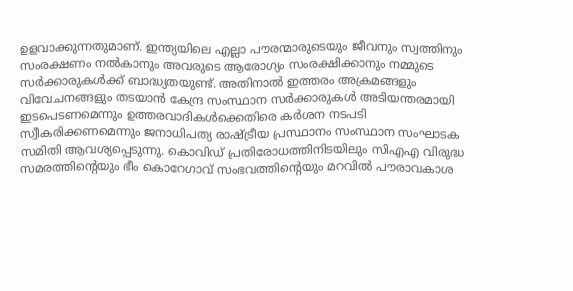ഉളവാക്കുന്നതുമാണ്. ഇന്ത്യയിലെ എല്ലാ പൗരന്മാരുടെയും ജീവനും സ്വത്തിനും സംരക്ഷണം നല്‍കാനും അവരുടെ ആരോഗ്യം സംരക്ഷിക്കാനും നമ്മുടെ സര്‍ക്കാരുകള്‍ക്ക് ബാദ്ധ്യതയുണ്ട്. അതിനാല്‍ ഇത്തരം അക്രമങ്ങളും വിവേചനങ്ങളും തടയാന്‍ കേന്ദ്ര സംസ്ഥാന സര്‍ക്കാരുകള്‍ അടിയന്തരമായി ഇടപെടണമെന്നും ഉത്തരവാദികള്‍ക്കെതിരെ കര്‍ശന നടപടി സ്വീകരിക്കണമെന്നും ജനാധിപത്യ രാഷ്ട്രീയ പ്രസ്ഥാനം സംസ്ഥാന സംഘാടക സമിതി ആവശ്യപ്പെടുന്നു. കൊവിഡ് പ്രതിരോധത്തിനിടയിലും സിഎഎ വിരുദ്ധ സമരത്തിന്റെയും ഭീം കൊറേഗാവ് സംഭവത്തിന്റെയും മറവില്‍ പൗരാവകാശ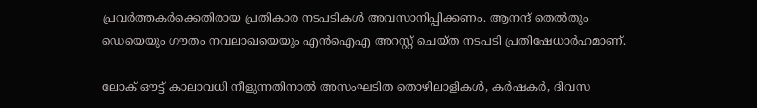പ്രവര്‍ത്തകര്‍ക്കെതിരായ പ്രതികാര നടപടികള്‍ അവസാനിപ്പിക്കണം. ആനന്ദ് തെല്‍തും ഡെയെയും ഗൗതം നവലാഖയെയും എന്‍ഐഎ അറസ്റ്റ് ചെയ്ത നടപടി പ്രതിഷേധാര്‍ഹമാണ്.

ലോക് ഔട്ട് കാലാവധി നീളുന്നതിനാല്‍ അസംഘടിത തൊഴിലാളികള്‍, കര്‍ഷകര്‍, ദിവസ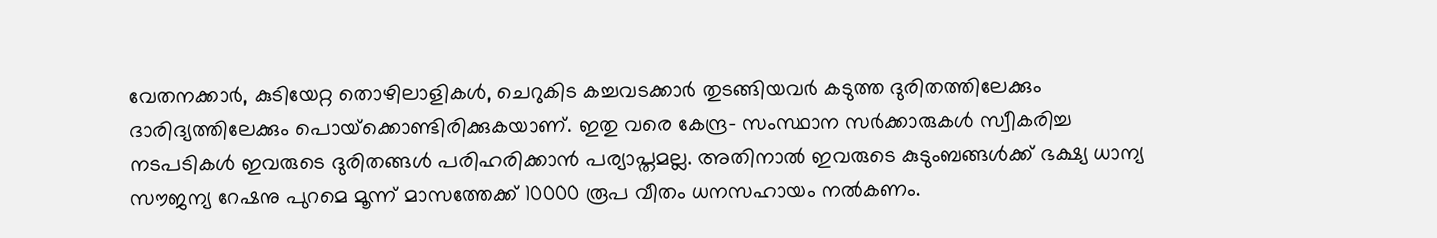വേതനക്കാര്‍, കുടിയേറ്റ തൊഴിലാളികള്‍, ചെറുകിട കച്ചവടക്കാര്‍ തുടങ്ങിയവര്‍ കടുത്ത ദുരിതത്തിലേക്കും ദാരിദ്യത്തിലേക്കും പൊയ്‌ക്കൊണ്ടിരിക്കുകയാണ്. ഇതു വരെ കേന്ദ്ര- സംസ്ഥാന സര്‍ക്കാരുകള്‍ സ്വീകരിച്ച നടപടികള്‍ ഇവരുടെ ദുരിതങ്ങള്‍ പരിഹരിക്കാന്‍ പര്യാപ്തമല്ല. അതിനാല്‍ ഇവരുടെ കുടുംബങ്ങള്‍ക്ക് ഭക്ഷ്യ ധാന്യ സൗജന്യ റേഷനു പുറമെ മൂന്ന് മാസത്തേക്ക് 10000 രൂപ വീതം ധനസഹായം നല്‍കണം.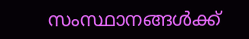സംസ്ഥാനങ്ങള്‍ക്ക്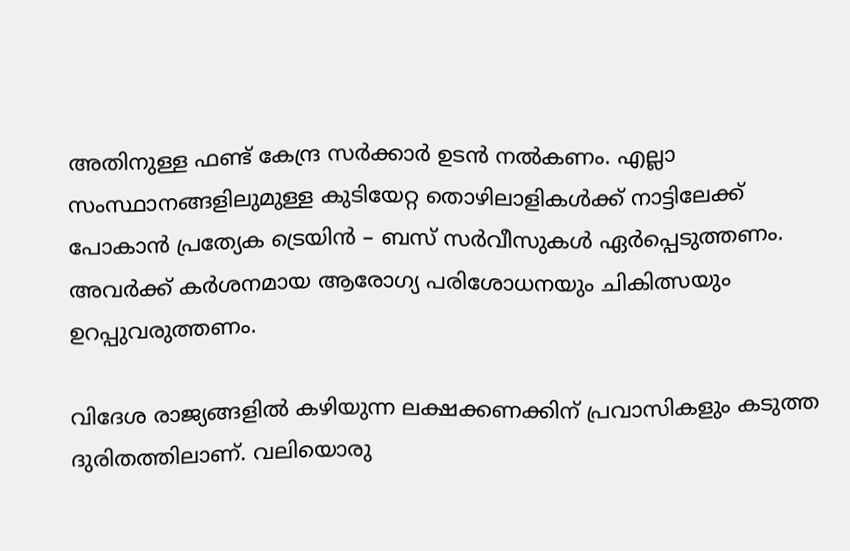അതിനുള്ള ഫണ്ട് കേന്ദ്ര സര്‍ക്കാര്‍ ഉടന്‍ നല്‍കണം. എല്ലാ സംസ്ഥാനങ്ങളിലുമുള്ള കുടിയേറ്റ തൊഴിലാളികള്‍ക്ക് നാട്ടിലേക്ക് പോകാന്‍ പ്രത്യേക ട്രെയിന്‍ – ബസ് സര്‍വീസുകള്‍ ഏര്‍പ്പെടുത്തണം. അവര്‍ക്ക് കര്‍ശനമായ ആരോഗ്യ പരിശോധനയും ചികിത്സയും ഉറപ്പുവരുത്തണം.

വിദേശ രാജ്യങ്ങളില്‍ കഴിയുന്ന ലക്ഷക്കണക്കിന് പ്രവാസികളും കടുത്ത ദുരിതത്തിലാണ്. വലിയൊരു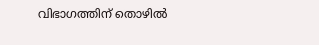വിഭാഗത്തിന് തൊഴില്‍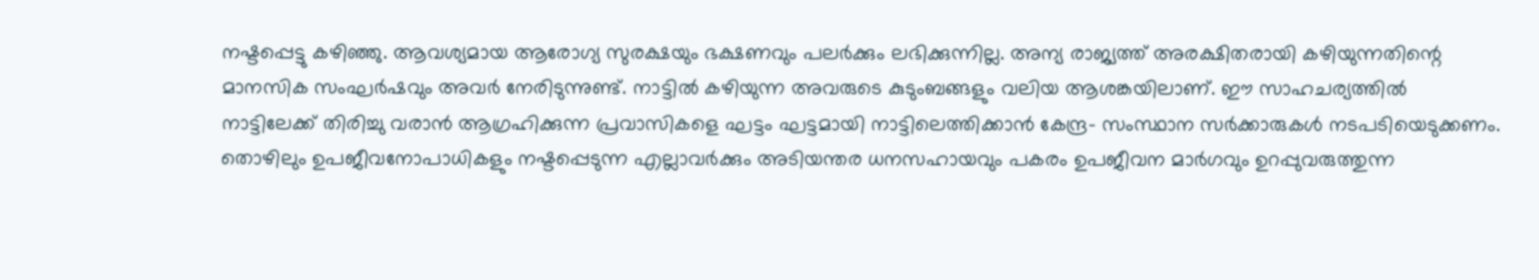നഷ്ടപ്പെട്ടു കഴിഞ്ഞു. ആവശ്യമായ ആരോഗ്യ സുരക്ഷയും ഭക്ഷണവും പലര്‍ക്കും ലഭിക്കുന്നില്ല. അന്യ രാജ്യത്ത് അരക്ഷിതരായി കഴിയുന്നതിന്റെ മാനസിക സംഘര്‍ഷവും അവര്‍ നേരിടുന്നുണ്ട്. നാട്ടില്‍ കഴിയുന്ന അവരുടെ കുടുംബങ്ങളും വലിയ ആശങ്കയിലാണ്. ഈ സാഹചര്യത്തില്‍ നാട്ടിലേക്ക് തിരിച്ചു വരാന്‍ ആഗ്രഹിക്കുന്ന പ്രവാസികളെ ഘട്ടം ഘട്ടമായി നാട്ടിലെത്തിക്കാന്‍ കേന്ദ്ര- സംസ്ഥാന സര്‍ക്കാരുകള്‍ നടപടിയെടുക്കണം. തൊഴിലും ഉപജീവനോപാധികളും നഷ്ടപ്പെടുന്ന എല്ലാവര്‍ക്കും അടിയന്തര ധനസഹായവും പകരം ഉപജീവന മാര്‍ഗവും ഉറപ്പുവരുത്തുന്ന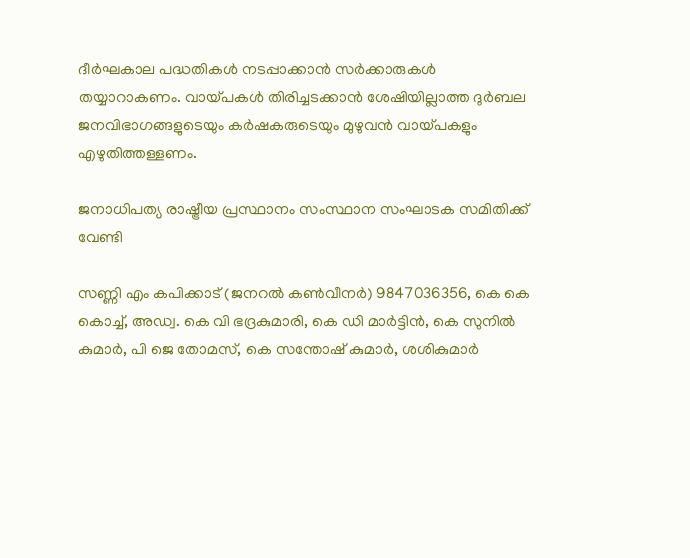ദീര്‍ഘകാല പദ്ധതികള്‍ നടപ്പാക്കാന്‍ സര്‍ക്കാരുകള്‍ തയ്യാറാകണം. വായ്പകള്‍ തിരിച്ചടക്കാന്‍ ശേഷിയില്ലാത്ത ദുര്‍ബല ജനവിഭാഗങ്ങളുടെയും കര്‍ഷകരുടെയും മുഴുവന്‍ വായ്പകളും എഴുതിത്തള്ളണം.

ജനാധിപത്യ രാഷ്ട്രീയ പ്രസ്ഥാനം സംസ്ഥാന സംഘാടക സമിതിക്ക് വേണ്ടി

സണ്ണി എം കപിക്കാട് (ജനറല്‍ കണ്‍വീനര്‍) 9847036356, കെ കെ കൊച്ച്, അഡ്വ. കെ വി ഭദ്രകുമാരി, കെ ഡി മാര്‍ട്ടിന്‍, കെ സുനില്‍ കുമാര്‍, പി ജെ തോമസ്, കെ സന്തോഷ് കുമാര്‍, ശശികുമാര്‍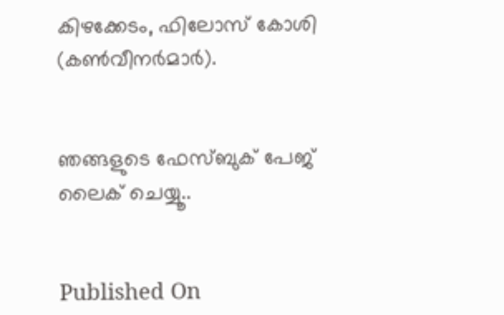കിഴക്കേടം, ഫിലോസ് കോശി (കണ്‍വീനര്‍മാര്‍).


ഞങ്ങളുടെ ഫേസ്ബുക് പേജ് ലൈക് ചെയ്യൂ..


Published On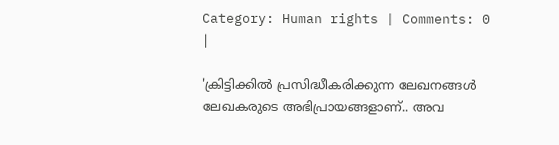Category: Human rights | Comments: 0 |

'ക്രിട്ടിക്കില്‍ പ്രസിദ്ധീകരിക്കുന്ന ലേഖനങ്ങള്‍ ലേഖകരുടെ അഭിപ്രായങ്ങളാണ്.. അവ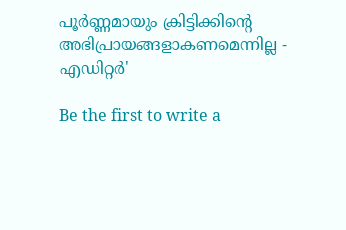പൂര്‍ണ്ണമായും ക്രിട്ടിക്കിന്റെ അഭിപ്രായങ്ങളാകണമെന്നില്ല - എഡിറ്റര്‍'

Be the first to write a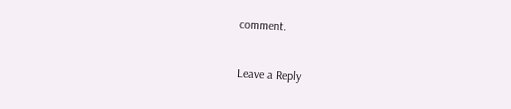comment.

Leave a Reply